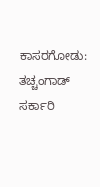ಕಾಸರಗೋಡು: ತಚ್ಚಂಗಾಡ್ ಸರ್ಕಾರಿ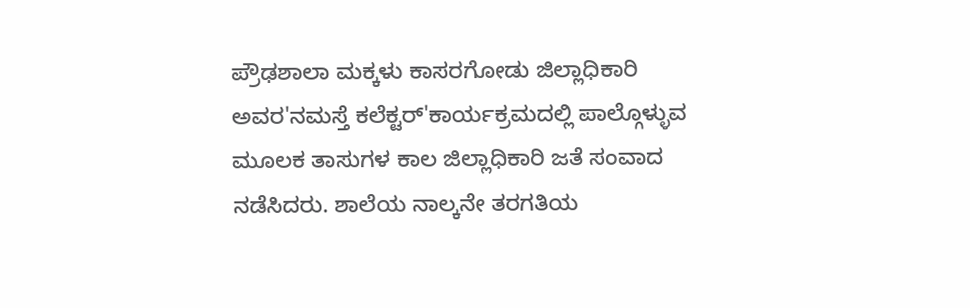ಪ್ರೌಢಶಾಲಾ ಮಕ್ಕಳು ಕಾಸರಗೋಡು ಜಿಲ್ಲಾಧಿಕಾರಿ ಅವರ'ನಮಸ್ತೆ ಕಲೆಕ್ಟರ್'ಕಾರ್ಯಕ್ರಮದಲ್ಲಿ ಪಾಲ್ಗೊಳ್ಳುವ ಮೂಲಕ ತಾಸುಗಳ ಕಾಲ ಜಿಲ್ಲಾಧಿಕಾರಿ ಜತೆ ಸಂವಾದ ನಡೆಸಿದರು. ಶಾಲೆಯ ನಾಲ್ಕನೇ ತರಗತಿಯ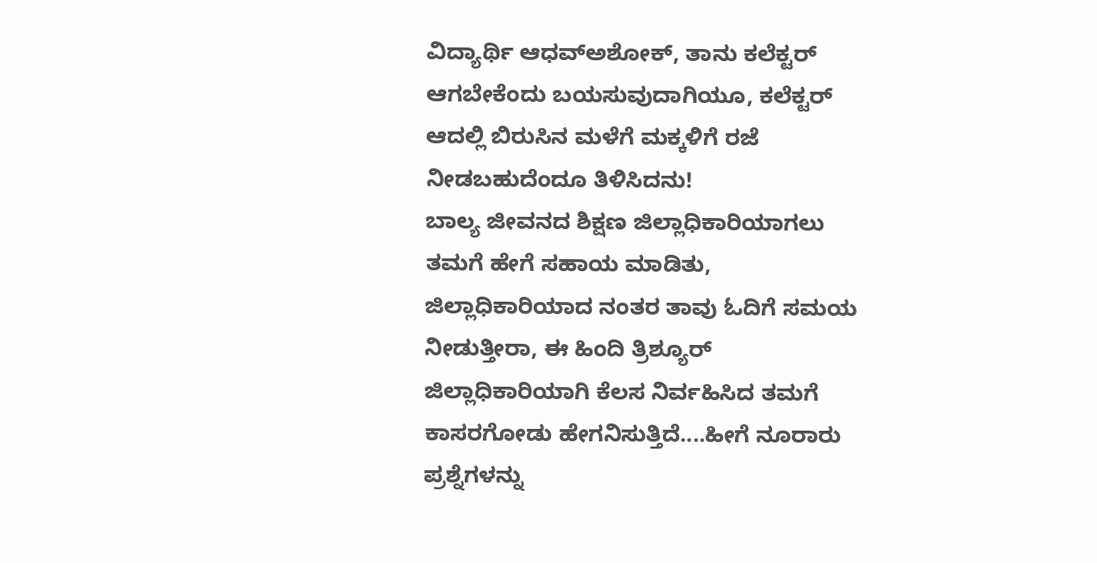ವಿದ್ಯಾರ್ಥಿ ಆಧವ್ಅಶೋಕ್, ತಾನು ಕಲೆಕ್ಟರ್ ಆಗಬೇಕೆಂದು ಬಯಸುವುದಾಗಿಯೂ, ಕಲೆಕ್ಟರ್ ಆದಲ್ಲಿ ಬಿರುಸಿನ ಮಳೆಗೆ ಮಕ್ಕಳಿಗೆ ರಜೆ ನೀಡಬಹುದೆಂದೂ ತಿಳಿಸಿದನು!
ಬಾಲ್ಯ ಜೀವನದ ಶಿಕ್ಷಣ ಜಿಲ್ಲಾಧಿಕಾರಿಯಾಗಲು ತಮಗೆ ಹೇಗೆ ಸಹಾಯ ಮಾಡಿತು, ಜಿಲ್ಲಾಧಿಕಾರಿಯಾದ ನಂತರ ತಾವು ಓದಿಗೆ ಸಮಯ ನೀಡುತ್ತೀರಾ, ಈ ಹಿಂದಿ ತ್ರಿಶ್ಯೂರ್ ಜಿಲ್ಲಾಧಿಕಾರಿಯಾಗಿ ಕೆಲಸ ನಿರ್ವಹಿಸಿದ ತಮಗೆ ಕಾಸರಗೋಡು ಹೇಗನಿಸುತ್ತಿದೆ....ಹೀಗೆ ನೂರಾರು ಪ್ರಶ್ನೆಗಳನ್ನು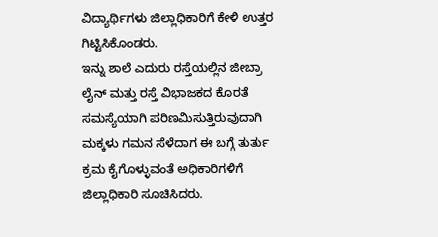ವಿದ್ಯಾರ್ಥಿಗಳು ಜಿಲ್ಲಾಧಿಕಾರಿಗೆ ಕೇಳಿ ಉತ್ತರ ಗಿಟ್ಟಿಸಿಕೊಂಡರು.
ಇನ್ನು ಶಾಲೆ ಎದುರು ರಸ್ತೆಯಲ್ಲಿನ ಜೀಬ್ರಾ ಲೈನ್ ಮತ್ತು ರಸ್ತೆ ವಿಭಾಜಕದ ಕೊರತೆ ಸಮಸ್ಯೆಯಾಗಿ ಪರಿಣಮಿಸುತ್ತಿರುವುದಾಗಿ ಮಕ್ಕಳು ಗಮನ ಸೆಳೆದಾಗ ಈ ಬಗ್ಗೆ ತುರ್ತು ಕ್ರಮ ಕೈಗೊಳ್ಳುವಂತೆ ಅಧಿಕಾರಿಗಳಿಗೆ ಜಿಲ್ಲಾಧಿಕಾರಿ ಸೂಚಿಸಿದರು.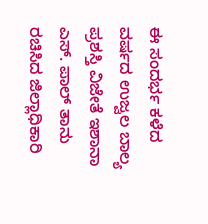ಈ ಸಂದರ್ಭ ಕಳೆದ ವರ್ಷದ ಉಜ್ವಲ ಬಾಲ್ಯ ಪ್ರಶಸ್ತಿ ವಿಜೇತೆ ಇಶಾನಾ ಎಸ್. ಪಾಲ್ ತಾನು ರಚಿಸಿದ ಜಿಲ್ಲಾಧಿಕಾರಿ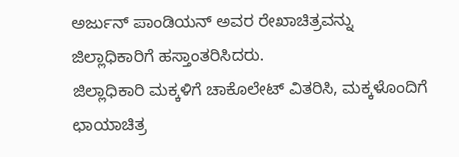ಅರ್ಜುನ್ ಪಾಂಡಿಯನ್ ಅವರ ರೇಖಾಚಿತ್ರವನ್ನು ಜಿಲ್ಲಾಧಿಕಾರಿಗೆ ಹಸ್ತಾಂತರಿಸಿದರು.
ಜಿಲ್ಲಾಧಿಕಾರಿ ಮಕ್ಕಳಿಗೆ ಚಾಕೊಲೇಟ್ ವಿತರಿಸಿ, ಮಕ್ಕಳೊಂದಿಗೆ ಛಾಯಾಚಿತ್ರ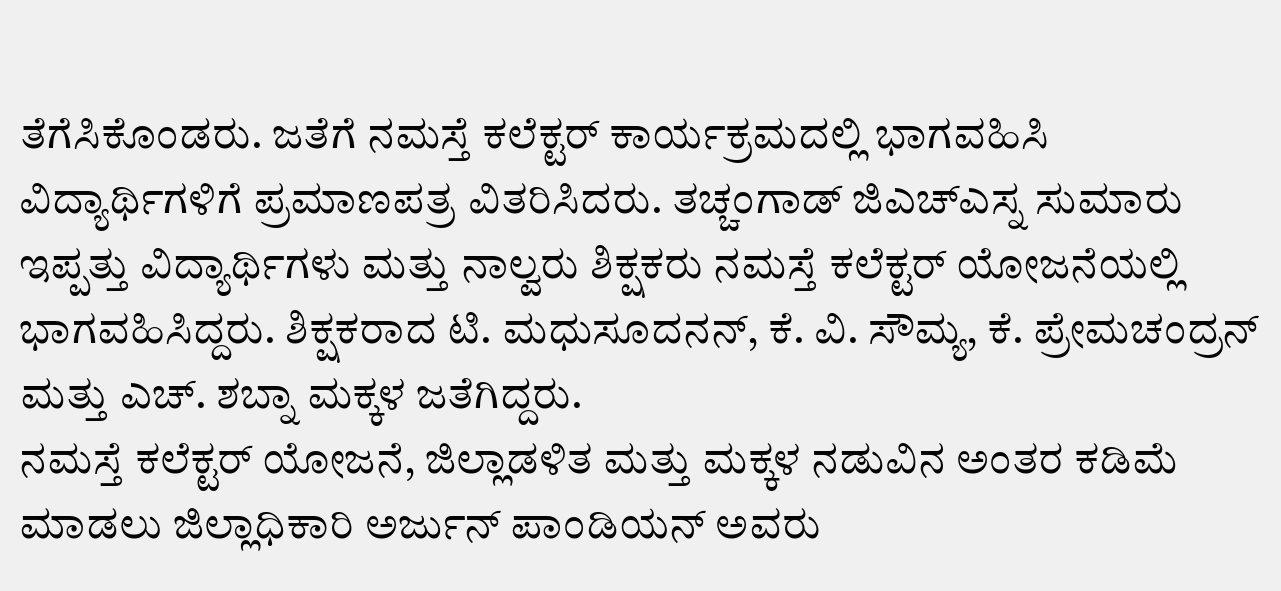ತೆಗೆಸಿಕೊಂಡರು. ಜತೆಗೆ ನಮಸ್ತೆ ಕಲೆಕ್ಟರ್ ಕಾರ್ಯಕ್ರಮದಲ್ಲಿ ಭಾಗವಹಿಸಿ ವಿದ್ಯಾರ್ಥಿಗಳಿಗೆ ಪ್ರಮಾಣಪತ್ರ ವಿತರಿಸಿದರು. ತಚ್ಚಂಗಾಡ್ ಜಿಎಚ್ಎಸ್ನ ಸುಮಾರು ಇಪ್ಪತ್ತು ವಿದ್ಯಾರ್ಥಿಗಳು ಮತ್ತು ನಾಲ್ವರು ಶಿಕ್ಷಕರು ನಮಸ್ತೆ ಕಲೆಕ್ಟರ್ ಯೋಜನೆಯಲ್ಲಿ ಭಾಗವಹಿಸಿದ್ದರು. ಶಿಕ್ಷಕರಾದ ಟಿ. ಮಧುಸೂದನನ್, ಕೆ. ವಿ. ಸೌಮ್ಯ, ಕೆ. ಪ್ರೇಮಚಂದ್ರನ್ ಮತ್ತು ಎಚ್. ಶಬ್ನಾ ಮಕ್ಕಳ ಜತೆಗಿದ್ದರು.
ನಮಸ್ತೆ ಕಲೆಕ್ಟರ್ ಯೋಜನೆ, ಜಿಲ್ಲಾಡಳಿತ ಮತ್ತು ಮಕ್ಕಳ ನಡುವಿನ ಅಂತರ ಕಡಿಮೆ ಮಾಡಲು ಜಿಲ್ಲಾಧಿಕಾರಿ ಅರ್ಜುನ್ ಪಾಂಡಿಯನ್ ಅವರು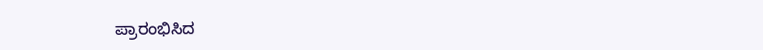ಪ್ರಾರಂಭಿಸಿದ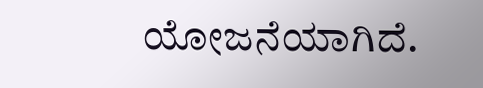ಯೋಜನೆಯಾಗಿದೆ.